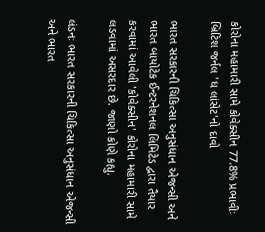કોરોના મહામારી સામે કોવેક્સીન 77.8% પ્રભાવીઃ બ્રિટિશ જર્નલ 'ધ લાંસેટ'નો દાવો

ભારત સરકારની ચિકિત્સા અનુસંધાન એજન્સી અને ભારત બાયોટેક ઈન્ટરનેશનલ લિમિટેડ દ્વારા તૈયાર કરવામાં આવેલી 'કોવેક્સીન' કોરોના મહામારી સામે લડવામાં અસરદાર છે. જાણો કોણે કહ્યુ.

લંડનઃ ભારત સરકારની ચિકિત્સા અનુસંધાન એજન્સી અને ભારત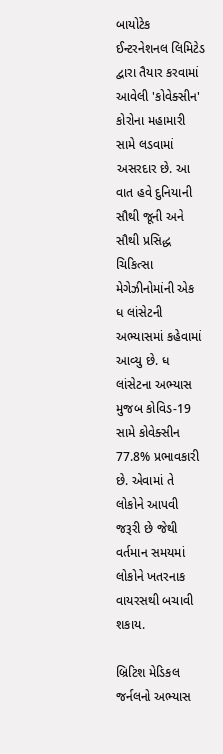બાયોટેક ઈન્ટરનેશનલ લિમિટેડ દ્વારા તૈયાર કરવામાં આવેલી 'કોવેક્સીન' કોરોના મહામારી સામે લડવામાં અસરદાર છે. આ વાત હવે દુનિયાની સૌથી જૂની અને સૌથી પ્રસિદ્ધ ચિકિત્સા મેગેઝીનોમાંની એક ધ લાંસેટની અભ્યાસમાં કહેવામાં આવ્યુ છે. ધ લાંસેટના અભ્યાસ મુજબ કોવિડ-19 સામે કોવેક્સીન 77.8% પ્રભાવકારી છે. એવામાં તે લોકોને આપવી જરૂરી છે જેથી વર્તમાન સમયમાં લોકોને ખતરનાક વાયરસથી બચાવી શકાય.

બ્રિટિશ મેડિકલ જર્નલનો અભ્યાસ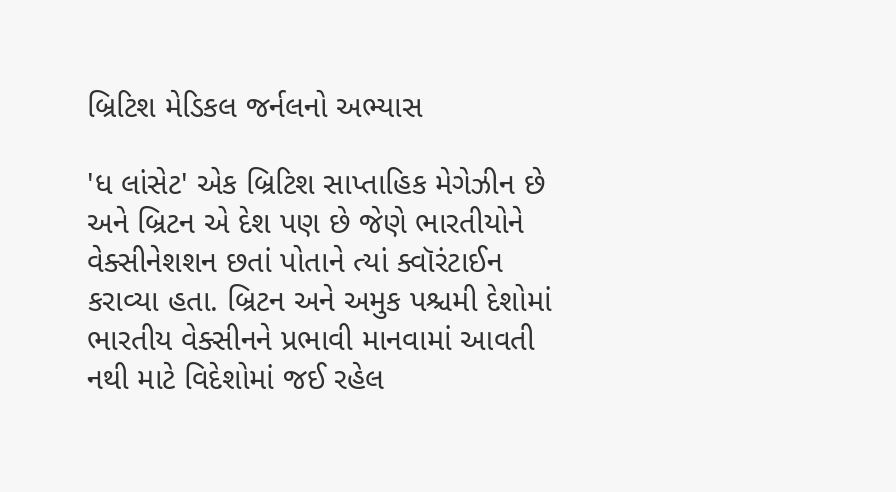બ્રિટિશ મેડિકલ જર્નલનો અભ્યાસ

'ધ લાંસેટ' એક બ્રિટિશ સાપ્તાહિક મેગેઝીન છે અને બ્રિટન એ દેશ પણ છે જેણે ભારતીયોને વેક્સીનેશશન છતાં પોતાને ત્યાં ક્વૉરંટાઈન કરાવ્યા હતા. બ્રિટન અને અમુક પશ્ચમી દેશોમાં ભારતીય વેક્સીનને પ્રભાવી માનવામાં આવતી નથી માટે વિદેશોમાં જઈ રહેલ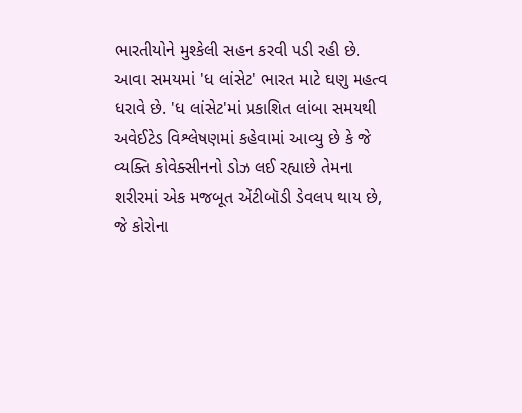ભારતીયોને મુશ્કેલી સહન કરવી પડી રહી છે. આવા સમયમાં 'ધ લાંસેટ' ભારત માટે ઘણુ મહત્વ ધરાવે છે. 'ધ લાંસેટ'માં પ્રકાશિત લાંબા સમયથી અવેઈટેડ વિશ્લેષણમાં કહેવામાં આવ્યુ છે કે જે વ્યક્તિ કોવેક્સીનનો ડોઝ લઈ રહ્યાછે તેમના શરીરમાં એક મજબૂત એંટીબૉડી ડેવલપ થાય છે, જે કોરોના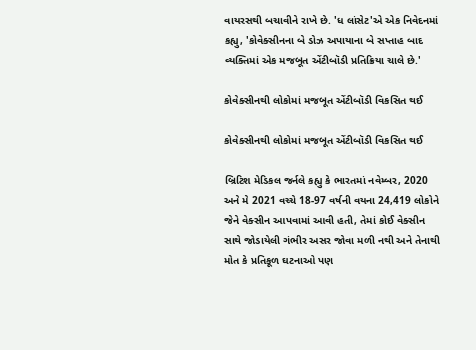વાયરસથી બચાવીને રાખે છે. 'ધ લાંસેટ'એ એક નિવેદનમાં કહ્યુ, 'કોવેક્સીનના બે ડોઝ અપાયાના બે સપ્તાહ બાદ વ્યક્તિમાં એક મજબૂત એંટીબૉડી પ્રતિક્રિયા ચાલે છે.'

કોવેક્સીનથી લોકોમાં મજબૂત એંટીબૉડી વિકસિત થઈ

કોવેક્સીનથી લોકોમાં મજબૂત એંટીબૉડી વિકસિત થઈ

બ્રિટિશ મેડિકલ જર્નલે કહ્યુ કે ભારતમાં નવેમ્બર, 2020 અને મે 2021 વચ્ચે 18-97 વર્ષની વયના 24,419 લોકોને જેને વેક્સીન આપવામાં આવી હતી, તેમાં કોઈ વેક્સીન સાથે જોડાયેલી ગંભીર અસર જોવા મળી નથી અને તેનાથી મોત કે પ્રતિકૂળ ઘટનાઓ પણ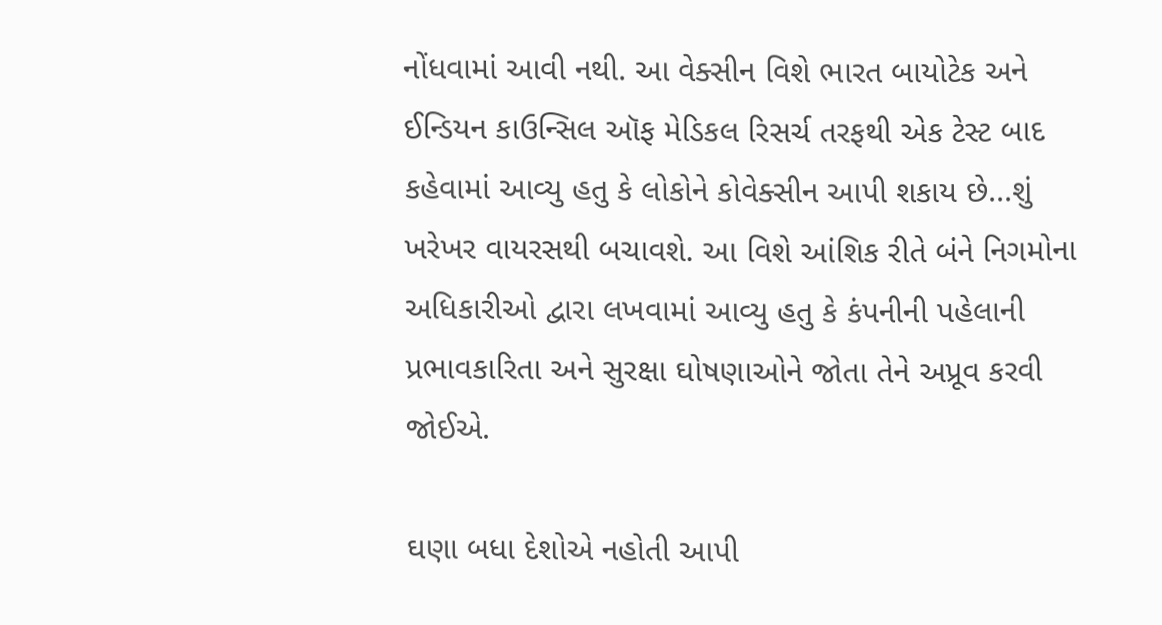નોંધવામાં આવી નથી. આ વેક્સીન વિશે ભારત બાયોટેક અને ઈન્ડિયન કાઉન્સિલ ઑફ મેડિકલ રિસર્ચ તરફથી એક ટેસ્ટ બાદ કહેવામાં આવ્યુ હતુ કે લોકોને કોવેક્સીન આપી શકાય છે...શું ખરેખર વાયરસથી બચાવશે. આ વિશે આંશિક રીતે બંને નિગમોના અધિકારીઓ દ્વારા લખવામાં આવ્યુ હતુ કે કંપનીની પહેલાની પ્રભાવકારિતા અને સુરક્ષા ઘોષણાઓને જોતા તેને અપ્રૂવ કરવી જોઈએ.

ઘણા બધા દેશોએ નહોતી આપી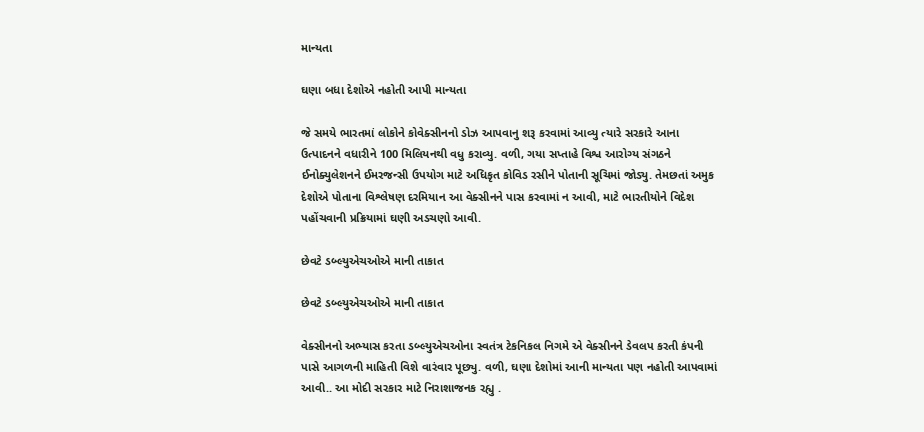માન્યતા

ઘણા બધા દેશોએ નહોતી આપી માન્યતા

જે સમયે ભારતમાં લોકોને કોવેક્સીનનો ડોઝ આપવાનુ શરૂ કરવામાં આવ્યુ ત્યારે સરકારે આના ઉત્પાદનને વધારીને 100 મિલિયનથી વધુ કરાવ્યુ. વળી, ગયા સપ્તાહે વિશ્વ આરોગ્ય સંગઠને ઈનોક્યુલેશનને ઈમરજન્સી ઉપયોગ માટે અધિકૃત કોવિડ રસીને પોતાની સૂચિમાં જોડ્યુ. તેમછતાં અમુક દેશોએ પોતાના વિશ્લેષણ દરમિયાન આ વેક્સીનને પાસ કરવામાં ન આવી, માટે ભારતીયોને વિદેશ પહોંચવાની પ્રક્રિયામાં ઘણી અડચણો આવી.

છેવટે ડબ્લ્યુએચઓએ માની તાકાત

છેવટે ડબ્લ્યુએચઓએ માની તાકાત

વેક્સીનનો અભ્યાસ કરતા ડબ્લ્યુએચઓના સ્વતંત્ર ટેકનિકલ નિગમે એ વેક્સીનને ડેવલપ કરતી કંપની પાસે આગળની માહિતી વિશે વારંવાર પૂછ્યુ. વળી, ઘણા દેશોમાં આની માન્યતા પણ નહોતી આપવામાં આવી.. આ મોદી સરકાર માટે નિરાશાજનક રહ્યુ .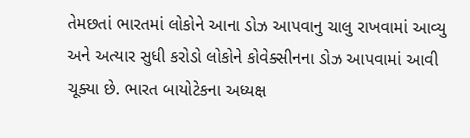તેમછતાં ભારતમાં લોકોને આના ડોઝ આપવાનુ ચાલુ રાખવામાં આવ્યુ અને અત્યાર સુધી કરોડો લોકોને કોવેક્સીનના ડોઝ આપવામાં આવી ચૂક્યા છે. ભારત બાયોટેકના અધ્યક્ષ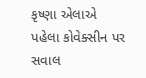કૃષ્ણા એલાએ પહેલા કોવેક્સીન પર સવાલ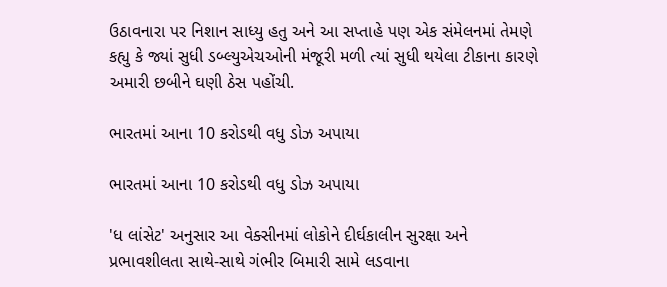ઉઠાવનારા પર નિશાન સાધ્યુ હતુ અને આ સપ્તાહે પણ એક સંમેલનમાં તેમણે કહ્યુ કે જ્યાં સુધી ડબ્લ્યુએચઓની મંજૂરી મળી ત્યાં સુધી થયેલા ટીકાના કારણે અમારી છબીને ઘણી ઠેસ પહોંચી.

ભારતમાં આના 10 કરોડથી વધુ ડોઝ અપાયા

ભારતમાં આના 10 કરોડથી વધુ ડોઝ અપાયા

'ધ લાંસેટ' અનુસાર આ વેક્સીનમાં લોકોને દીર્ઘકાલીન સુરક્ષા અને પ્રભાવશીલતા સાથે-સાથે ગંભીર બિમારી સામે લડવાના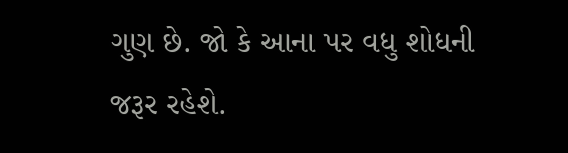ગુણ છે. જો કે આના પર વધુ શોધની જરૂર રહેશે.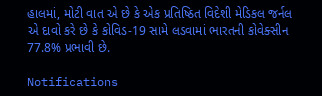હાલમાં, મોટી વાત એ છે કે એક પ્રતિષ્ઠિત વિદેશી મેડિકલ જર્નલ એ દાવો કરે છે કે કોવિડ-19 સામે લડવામાં ભારતની કોવેક્સીન 77.8% પ્રભાવી છે.

Notifications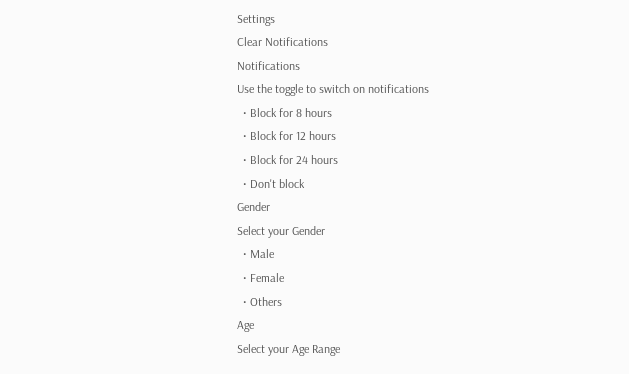Settings
Clear Notifications
Notifications
Use the toggle to switch on notifications
  • Block for 8 hours
  • Block for 12 hours
  • Block for 24 hours
  • Don't block
Gender
Select your Gender
  • Male
  • Female
  • Others
Age
Select your Age Range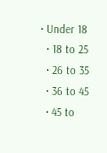• Under 18
  • 18 to 25
  • 26 to 35
  • 36 to 45
  • 45 to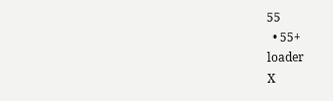55
  • 55+
loader
X